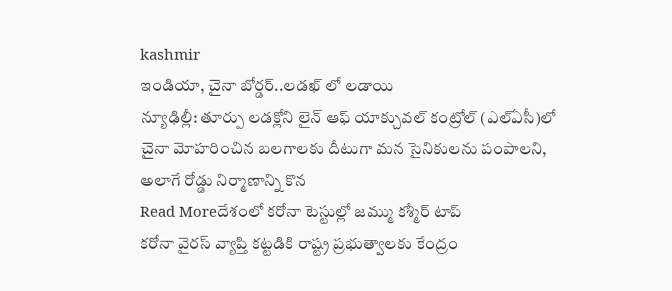kashmir
ఇండియా, చైనా బోర్డర్..లడఖ్ లో లడాయి
న్యూఢిల్లీ: తూర్పు లడక్లోని లైన్ ఆఫ్ యాక్చువల్ కంట్రోల్ (ఎల్ఏసీ)లో చైనా మోహరించిన బలగాలకు దీటుగా మన సైనికులను పంపాలని, అలాగే రోడ్డు నిర్మాణాన్ని కొన
Read Moreదేశంలో కరోనా టెస్టుల్లో జమ్ము కశ్మీర్ టాప్
కరోనా వైరస్ వ్యాప్తి కట్టడికి రాష్ట్ర ప్రభుత్వాలకు కేంద్రం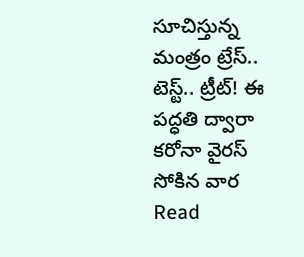సూచిస్తున్న మంత్రం ట్రేస్.. టెస్ట్.. ట్రీట్! ఈ పద్ధతి ద్వారా కరోనా వైరస్ సోకిన వార
Read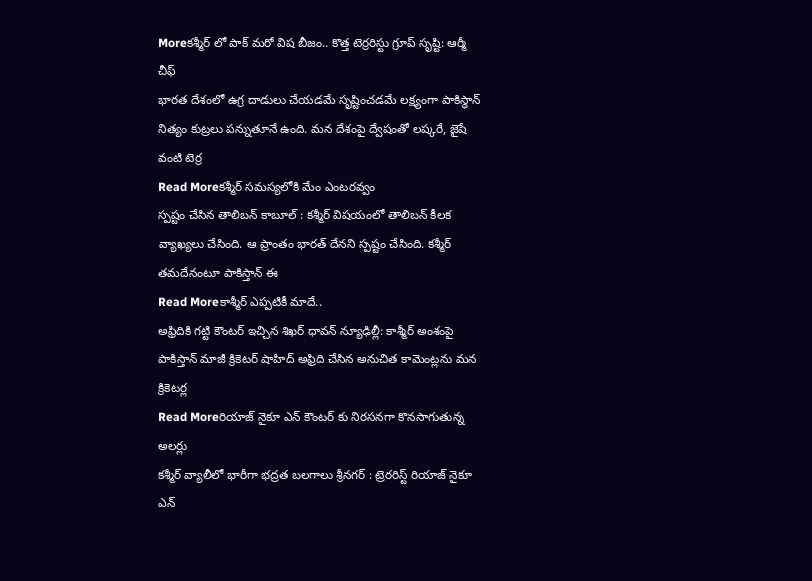Moreకశ్మీర్ లో పాక్ మరో విష బీజం.. కొత్త టెర్రరిస్టు గ్రూప్ సృష్టి: ఆర్మీ చీఫ్
భారత దేశంలో ఉగ్ర దాడులు చేయడమే సృష్టించడమే లక్ష్యంగా పాకిస్థాన్ నిత్యం కుట్రలు పన్నుతూనే ఉంది. మన దేశంపై ద్వేషంతో లష్కరే, జైషే వంటి టెర్ర
Read Moreకశ్మీర్ సమస్యలోకి మేం ఎంటరవ్వం
స్పష్టం చేసిన తాలిబన్ కాబూల్ : కశ్మీర్ విషయంలో తాలిబన్ కీలక వ్యాఖ్యలు చేసింది. ఆ ప్రాంతం భారత్ దేనని స్పష్టం చేసింది. కశ్మీర్ తమదేనంటూ పాకిస్తాన్ ఈ
Read Moreకాశ్మీర్ ఎప్పటికీ మాదే..
అఫ్రిదికి గట్టి కౌంటర్ ఇచ్చిన శిఖర్ ధావన్ న్యూఢిల్లీ: కాశ్మీర్ అంశంపై పాకిస్తాన్ మాజీ క్రికెటర్ షాహిద్ అఫ్రిది చేసిన అనుచిత కామెంట్లను మన క్రికెటర్ల
Read Moreరియాజ్ నైకూ ఎన్ కౌంటర్ కు నిరసనగా కొనసాగుతున్న అలర్లు
కశ్మీర్ వ్యాలీలో భారీగా భద్రత బలగాలు శ్రీనగర్ : ట్రెరరిస్ట్ రియాజ్ నైకూ ఎన్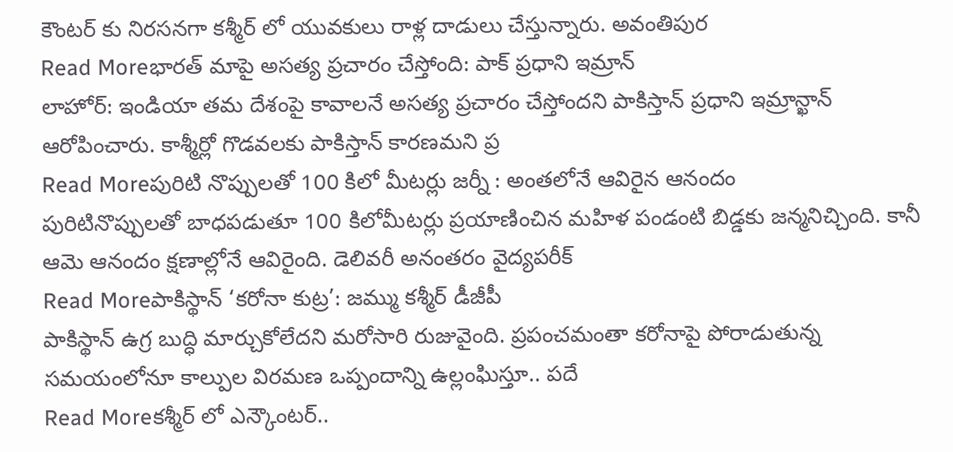కౌంటర్ కు నిరసనగా కశ్మీర్ లో యువకులు రాళ్ల దాడులు చేస్తున్నారు. అవంతిపుర
Read Moreభారత్ మాపై అసత్య ప్రచారం చేస్తోంది: పాక్ ప్రధాని ఇమ్రాన్
లాహోర్: ఇండియా తమ దేశంపై కావాలనే అసత్య ప్రచారం చేస్తోందని పాకిస్తాన్ ప్రధాని ఇమ్రాన్ఖాన్ ఆరోపించారు. కాశ్మీర్లో గొడవలకు పాకిస్తాన్ కారణమని ప్ర
Read Moreపురిటి నొప్పులతో 100 కిలో మీటర్లు జర్నీ : అంతలోనే ఆవిరైన ఆనందం
పురిటినొప్పులతో బాధపడుతూ 100 కిలోమీటర్లు ప్రయాణించిన మహిళ పండంటి బిడ్డకు జన్మనిచ్చింది. కానీ ఆమె ఆనందం క్షణాల్లోనే ఆవిరైంది. డెలివరీ అనంతరం వైద్యపరీక్
Read Moreపాకిస్థాన్ ‘కరోనా కుట్ర’: జమ్ము కశ్మీర్ డీజీపీ
పాకిస్థాన్ ఉగ్ర బుద్ధి మార్చుకోలేదని మరోసారి రుజువైంది. ప్రపంచమంతా కరోనాపై పోరాడుతున్న సమయంలోనూ కాల్పుల విరమణ ఒప్పందాన్ని ఉల్లంఘిస్తూ.. పదే
Read Moreకశ్మీర్ లో ఎన్కౌంటర్..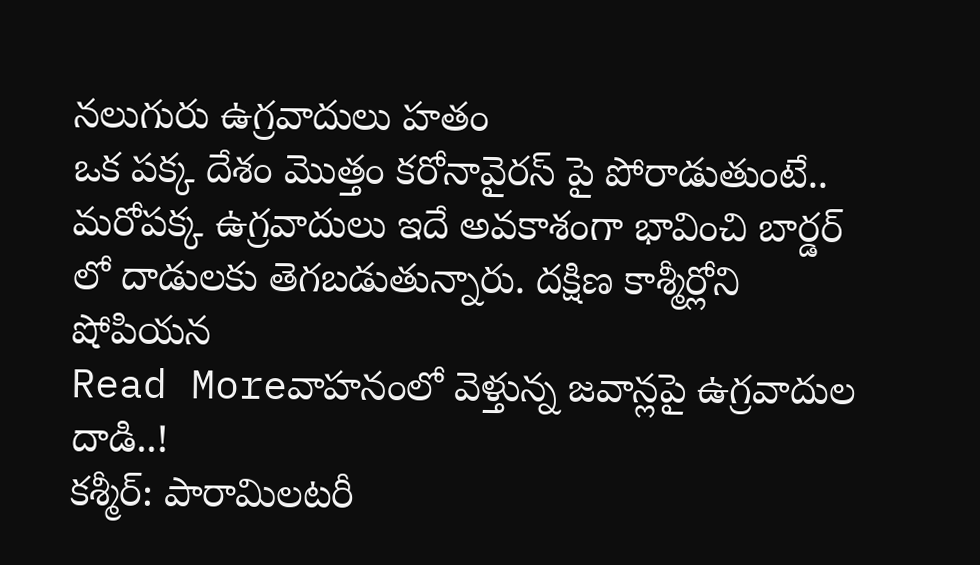నలుగురు ఉగ్రవాదులు హతం
ఒక పక్క దేశం మొత్తం కరోనావైరస్ పై పోరాడుతుంటే.. మరోపక్క ఉగ్రవాదులు ఇదే అవకాశంగా భావించి బార్డర్ లో దాడులకు తెగబడుతున్నారు. దక్షిణ కాశ్మీర్లోని షోపియన
Read Moreవాహనంలో వెళ్తున్న జవాన్లపై ఉగ్రవాదుల దాడి..!
కశ్మీర్: పారామిలటరీ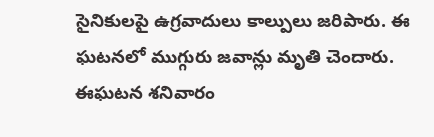సైనికులపై ఉగ్రవాదులు కాల్పులు జరిపారు. ఈ ఘటనలో ముగ్గురు జవాన్లు మృతి చెందారు. ఈఘటన శనివారం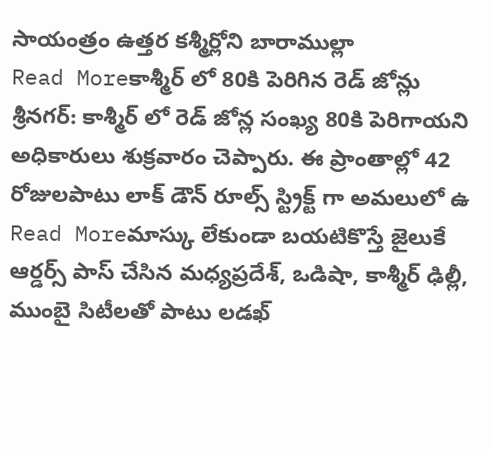సాయంత్రం ఉత్తర కశ్మీర్లోని బారాముల్లా
Read Moreకాశ్మీర్ లో 80కి పెరిగిన రెడ్ జోన్లు
శ్రీనగర్: కాశ్మీర్ లో రెడ్ జోన్ల సంఖ్య 80కి పెరిగాయని అధికారులు శుక్రవారం చెప్పారు. ఈ ప్రాంతాల్లో 42 రోజులపాటు లాక్ డౌన్ రూల్స్ స్ట్రిక్ట్ గా అమలులో ఉ
Read Moreమాస్కు లేకుండా బయటికొస్తే జైలుకే
ఆర్డర్స్ పాస్ చేసిన మధ్యప్రదేశ్, ఒడిషా, కాశ్మీర్ ఢిల్లీ, ముంబై సిటీలతో పాటు లడఖ్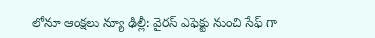లోనూ ఆంక్షలు న్యూ ఢిల్లీ: వైరస్ ఎఫెక్టు నుంచి సేఫ్ గా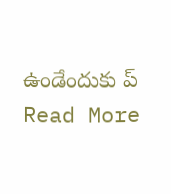ఉండేందుకు ప్
Read More